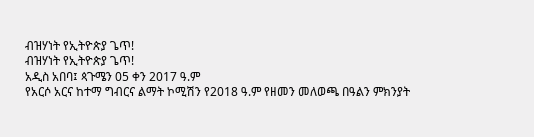ብዝሃነት የኢትዮጵያ ጌጥ!
ብዝሃነት የኢትዮጵያ ጌጥ!
አዲስ አበባ፤ ጳጉሜን 05 ቀን 2017 ዓ.ም
የአርሶ አርና ከተማ ግብርና ልማት ኮሚሽን የ2018 ዓ.ም የዘመን መለወጫ በዓልን ምክንያት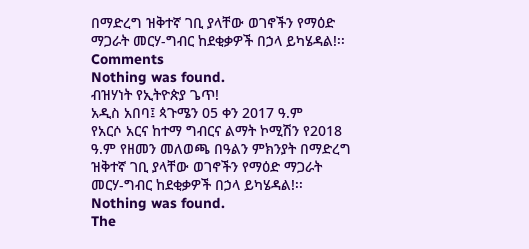በማድረግ ዝቅተኛ ገቢ ያላቸው ወገኖችን የማዕድ ማጋራት መርሃ-ግብር ከደቂቃዎች በኃላ ይካሄዳል!፡፡
Comments
Nothing was found.
ብዝሃነት የኢትዮጵያ ጌጥ!
አዲስ አበባ፤ ጳጉሜን 05 ቀን 2017 ዓ.ም
የአርሶ አርና ከተማ ግብርና ልማት ኮሚሽን የ2018 ዓ.ም የዘመን መለወጫ በዓልን ምክንያት በማድረግ ዝቅተኛ ገቢ ያላቸው ወገኖችን የማዕድ ማጋራት መርሃ-ግብር ከደቂቃዎች በኃላ ይካሄዳል!፡፡
Nothing was found.
The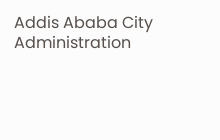Addis Ababa City Administration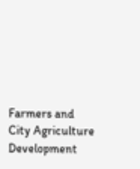Farmers and City Agriculture Development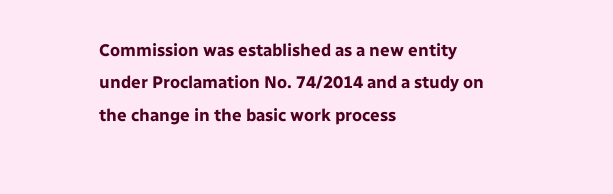Commission was established as a new entity under Proclamation No. 74/2014 and a study on the change in the basic work process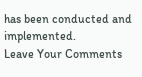has been conducted and implemented.
Leave Your Comments